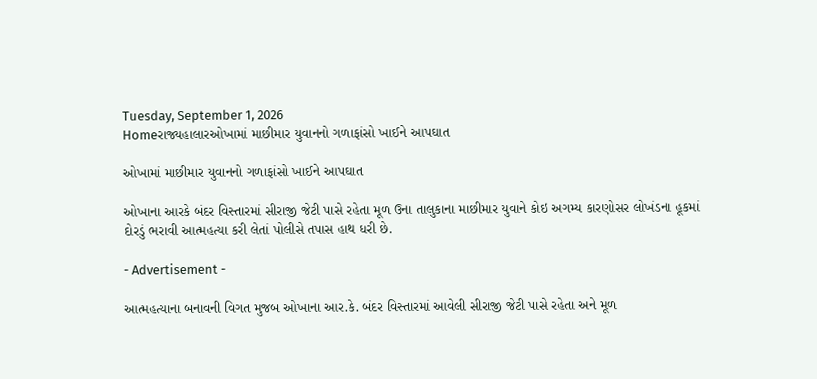Tuesday, September 1, 2026
Homeરાજ્યહાલારઓખામાં માછીમાર યુવાનનો ગળાફાંસો ખાઈને આપઘાત

ઓખામાં માછીમાર યુવાનનો ગળાફાંસો ખાઈને આપઘાત

ઓખાના આરકે બંદર વિસ્તારમાં સીરાજી જેટી પાસે રહેતા મૂળ ઉના તાલુકાના માછીમાર યુવાને કોઇ અગમ્ય કારણોસર લોખંડના હૂકમાં દોરડું ભરાવી આત્મહત્યા કરી લેતાં પોલીસે તપાસ હાથ ધરી છે.

- Advertisement -

આત્મહત્યાના બનાવની વિગત મુજબ ઓખાના આર.કે. બંદર વિસ્તારમાં આવેલી સીરાજી જેટી પાસે રહેતા અને મૂળ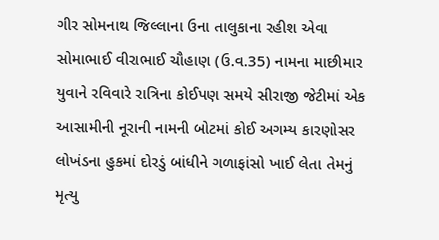ગીર સોમનાથ જિલ્લાના ઉના તાલુકાના રહીશ એવા સોમાભાઈ વીરાભાઈ ચૌહાણ (ઉ.વ.35) નામના માછીમાર યુવાને રવિવારે રાત્રિના કોઈપણ સમયે સીરાજી જેટીમાં એક આસામીની નૂરાની નામની બોટમાં કોઈ અગમ્ય કારણોસર લોખંડના હુકમાં દોરડું બાંધીને ગળાફાંસો ખાઈ લેતા તેમનું મૃત્યુ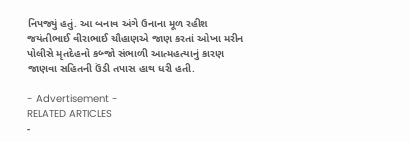નિપજ્યું હતું. આ બનાવ અંગે ઉનાના મૂળ રહીશ જયંતીભાઈ વીરાભાઈ ચૌહાણએ જાણ કરતાં ઓખા મરીન પોલીસે મૃતદેહનો કબ્જો સંભાળી આત્મહત્યાનું કારણ જાણવા સહિતની ઉંડી તપાસ હાથ ધરી હતી.

- Advertisement -
RELATED ARTICLES
-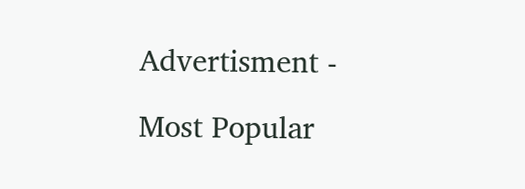Advertisment -

Most Popular